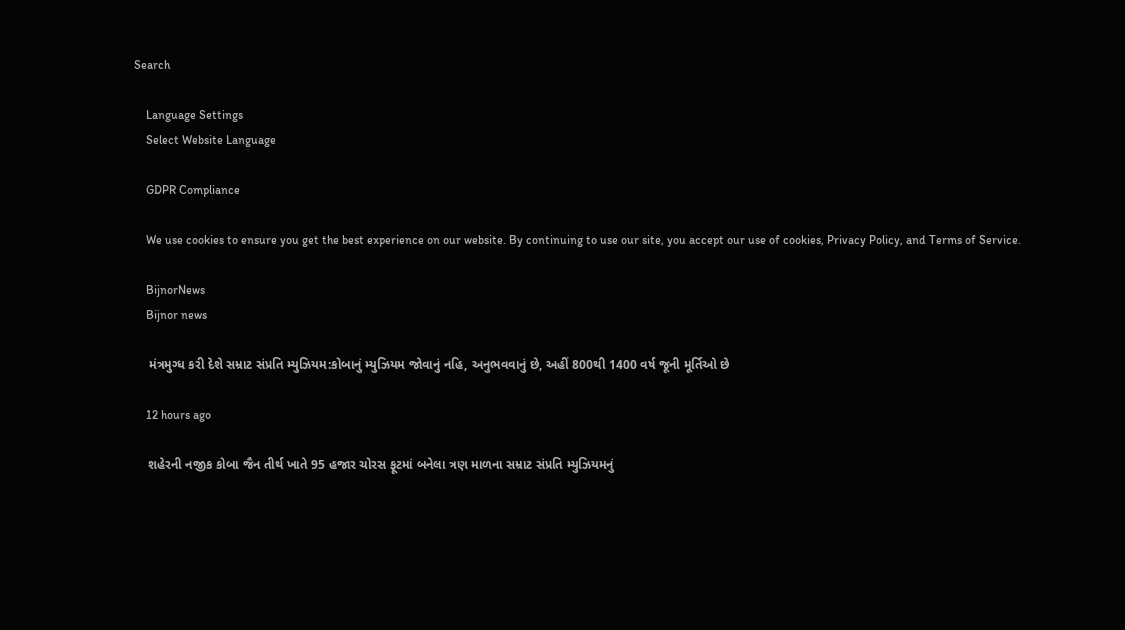Search

    Language Settings
    Select Website Language

    GDPR Compliance

    We use cookies to ensure you get the best experience on our website. By continuing to use our site, you accept our use of cookies, Privacy Policy, and Terms of Service.

    BijnorNews
    Bijnor news

    મંત્રમુગ્ધ કરી દેશે સમ્રાટ સંપ્રતિ મ્યુઝિયમ:કોબાનું મ્યુઝિયમ જોવાનું નહિ, અનુભવવાનું છે, અહીં 800થી 1400 વર્ષ જૂની મૂર્તિઓ છે

    12 hours ago

    શહેરની નજીક કોબા જૈન તીર્થ ખાતે 95 હજાર ચોરસ ફૂટમાં બનેલા ત્રણ માળના સમ્રાટ સંપ્રતિ મ્યુઝિયમનું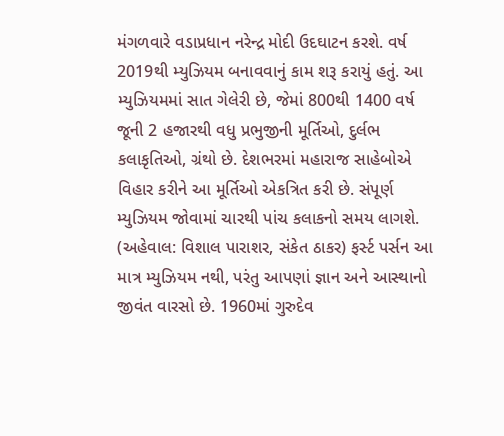મંગળવારે વડાપ્રધાન નરેન્દ્ર મોદી ઉદઘાટન કરશે. વર્ષ 2019થી મ્યુઝિયમ બનાવવાનું કામ શરૂ કરાયું હતું. આ મ્યુઝિયમમાં સાત ગેલેરી છે, જેમાં 800થી 1400 વર્ષ જૂની 2 હજારથી વધુ પ્રભુજીની મૂર્તિઓ, દુર્લભ કલાકૃતિઓ, ગ્રંથો છે. દેશભરમાં મહારાજ સાહેબોએ વિહાર કરીને આ મૂર્તિઓ એકત્રિત કરી છે. સંપૂર્ણ મ્યુઝિયમ જોવામાં ચારથી પાંચ કલાકનો સમય લાગશે. (અહેવાલ: વિશાલ પારાશર, સંકેત ઠાકર) ફર્સ્ટ પર્સન આ માત્ર મ્યુઝિયમ નથી, પરંતુ આપણાં જ્ઞાન અને આસ્થાનો જીવંત વારસો છે. 1960માં ગુરુદેવ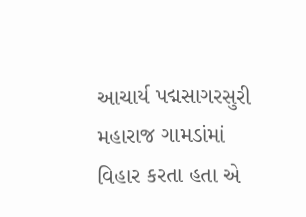આચાર્ય પદ્મસાગરસુરી મહારાજ ગામડાંમાં વિહાર કરતા હતા એ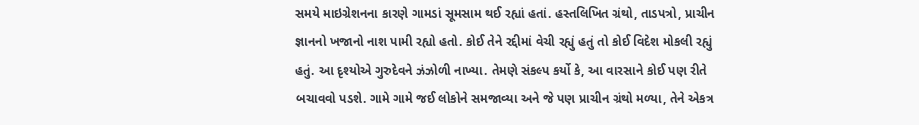સમયે માઇગ્રેશનના કારણે ગામડાં સૂમસામ થઈ રહ્યાં હતાં. હસ્તલિખિત ગ્રંથો, તાડપત્રો, પ્રાચીન જ્ઞાનનો ખજાનો નાશ પામી રહ્યો હતો. કોઈ તેને રદ્દીમાં વેચી રહ્યું હતું તો કોઈ વિદેશ મોકલી રહ્યું હતું. આ દૃશ્યોએ ગુરુદેવને ઝંઝોળી નાખ્યા. તેમણે સંકલ્પ કર્યો કે, આ વારસાને કોઈ પણ રીતે બચાવવો પડશે. ગામે ગામે જઈ લોકોને સમજાવ્યા અને જે પણ પ્રાચીન ગ્રંથો મળ્યા, તેને એકત્ર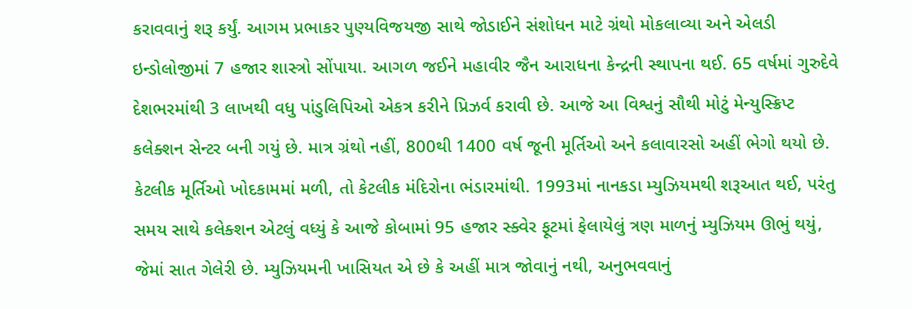કરાવવાનું શરૂ કર્યું. આગમ પ્રભાકર પુણ્યવિજયજી સાથે જોડાઈને સંશોધન માટે ગ્રંથો મોકલાવ્યા અને એલડી ઇન્ડોલોજીમાં 7 હજાર શાસ્ત્રો સોંપાયા. આગળ જઈને મહાવીર જૈન આરાધના કેન્દ્રની સ્થાપના થઈ. 65 વર્ષમાં ગુરુદેવે દેશભરમાંથી 3 લાખથી વધુ પાંડુલિપિઓ એકત્ર કરીને પ્રિઝર્વ કરાવી છે. આજે આ વિશ્વનું સૌથી મોટું મેન્યુસ્ક્રિપ્ટ કલેક્શન સેન્ટર બની ગયું છે. માત્ર ગ્રંથો નહીં, 800થી 1400 વર્ષ જૂની મૂર્તિઓ અને કલાવારસો અહીં ભેગો થયો છે. કેટલીક મૂર્તિઓ ખોદકામમાં મળી, તો કેટલીક મંદિરોના ભંડારમાંથી. 1993માં નાનકડા મ્યુઝિયમથી શરૂઆત થઈ, પરંતુ સમય સાથે કલેક્શન એટલું વધ્યું કે આજે કોબામાં 95 હજાર સ્ક્વેર ફૂટમાં ફેલાયેલું ત્રણ માળનું મ્યુઝિયમ ઊભું થયું, જેમાં સાત ગેલેરી છે. મ્યુઝિયમની ખાસિયત એ છે કે અહીં માત્ર જોવાનું નથી, અનુભવવાનું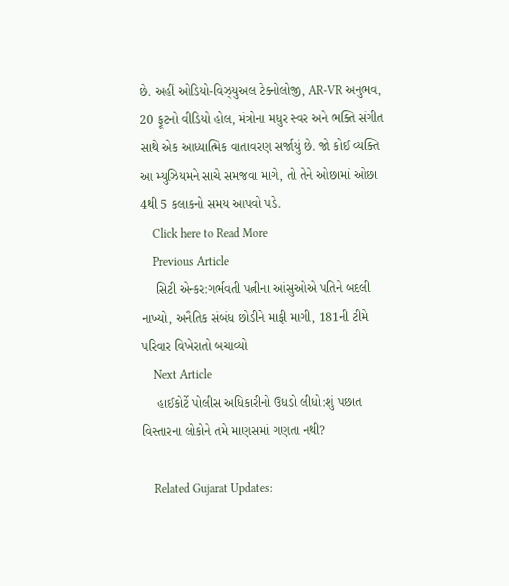છે. અહીં ઓડિયો-વિઝ્યુઅલ ટેક્નોલોજી, AR-VR અનુભવ, 20 ફૂટનો વીડિયો હોલ, મંત્રોના મધુર સ્વર અને ભક્તિ સંગીત સાથે એક આધ્યાત્મિક વાતાવરણ સર્જાયું છે. જો કોઈ વ્યક્તિ આ મ્યુઝિયમને સાચે સમજવા માગે, તો તેને ઓછામાં ઓછા 4થી 5 કલાકનો સમય આપવો પડે.
    Click here to Read More
    Previous Article
    સિટી એન્કર:ગર્ભવતી પત્નીના આંસુઓએ પતિને બદલી નાખ્યો, અનૈતિક સંબંધ છોડીને માફી માગી, 181ની ટીમે પરિવાર વિખેરાતો બચાવ્યો
    Next Article
    હાઈકોર્ટે પોલીસ અધિકારીનો ઉધડો લીધો:શું પછાત વિસ્તારના લોકોને તમે માણસમાં ગણતા નથી?

    Related Gujarat Updates: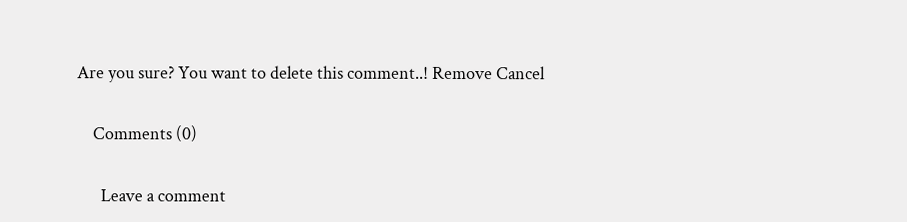Are you sure? You want to delete this comment..! Remove Cancel

    Comments (0)

      Leave a comment